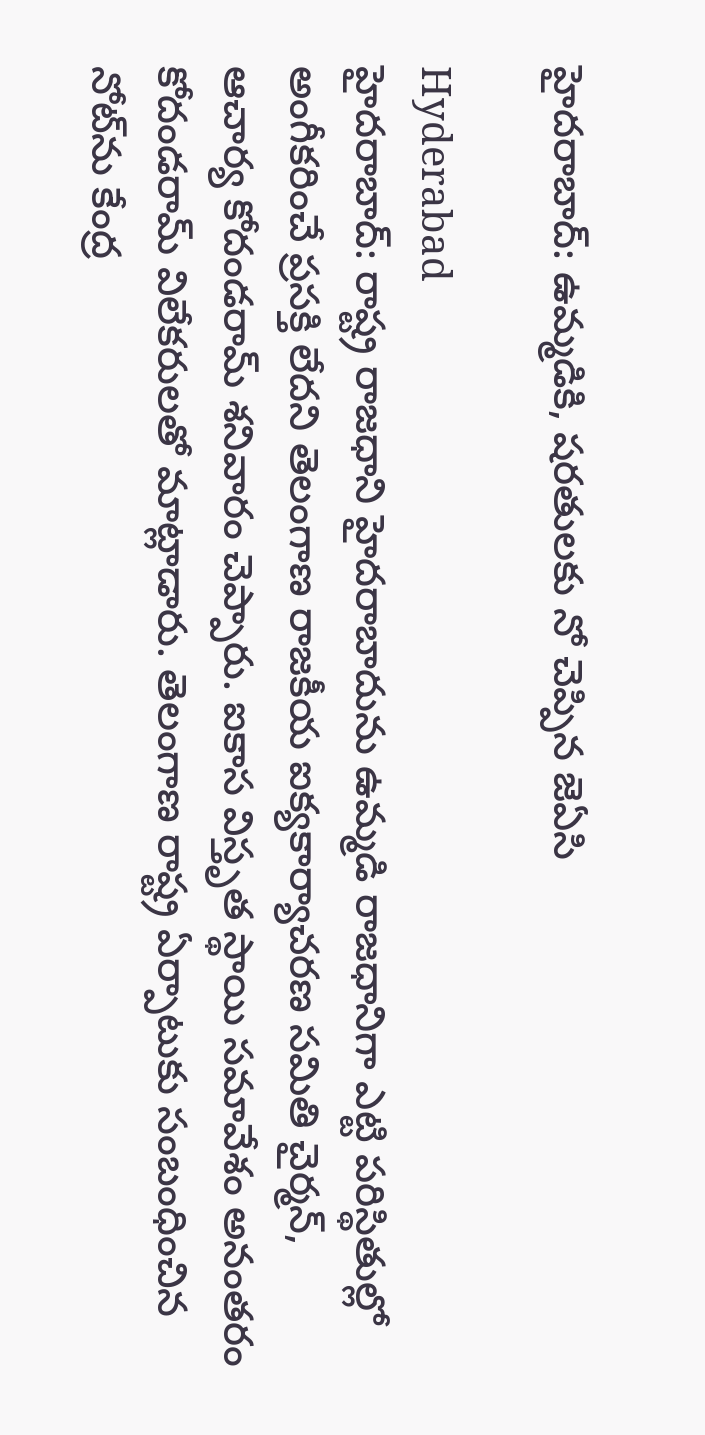హైదరాబాద్: ఉమ్మడికి, షరతులకు నో చెప్పిన జెఏసి

Hyderabad
హైదరాబాద్: రాష్ట్ర రాజధాని హైదరాబాదును ఉమ్మడి రాజధానిగా ఎట్టి పరిస్థితుల్లో అంగీకరించే ప్రసక్తి లేదని తెలంగాణ రాజకీయ ఐక్యకార్యాచరణ సమితి చైర్మన్, ఆచార్య కోదండరామ్ శనివారం చెప్పారు. ఐకాస విస్తృత స్థాయి సమావేశం అనంతరం కోదండరామ్ విలేకరులతో మాట్లాడారు. తెలంగాణ రాష్ట్ర ఏర్పాటుకు సంబంధించిన నోట్‌ను కేంద్ర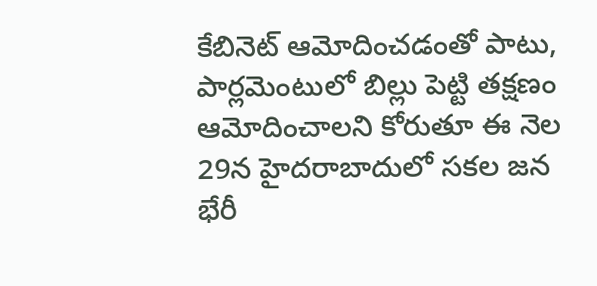కేబినెట్ ఆమోదించడంతో పాటు, పార్లమెంటులో బిల్లు పెట్టి తక్షణం ఆమోదించాలని కోరుతూ ఈ నెల 29న హైదరాబాదులో సకల జన భేరీ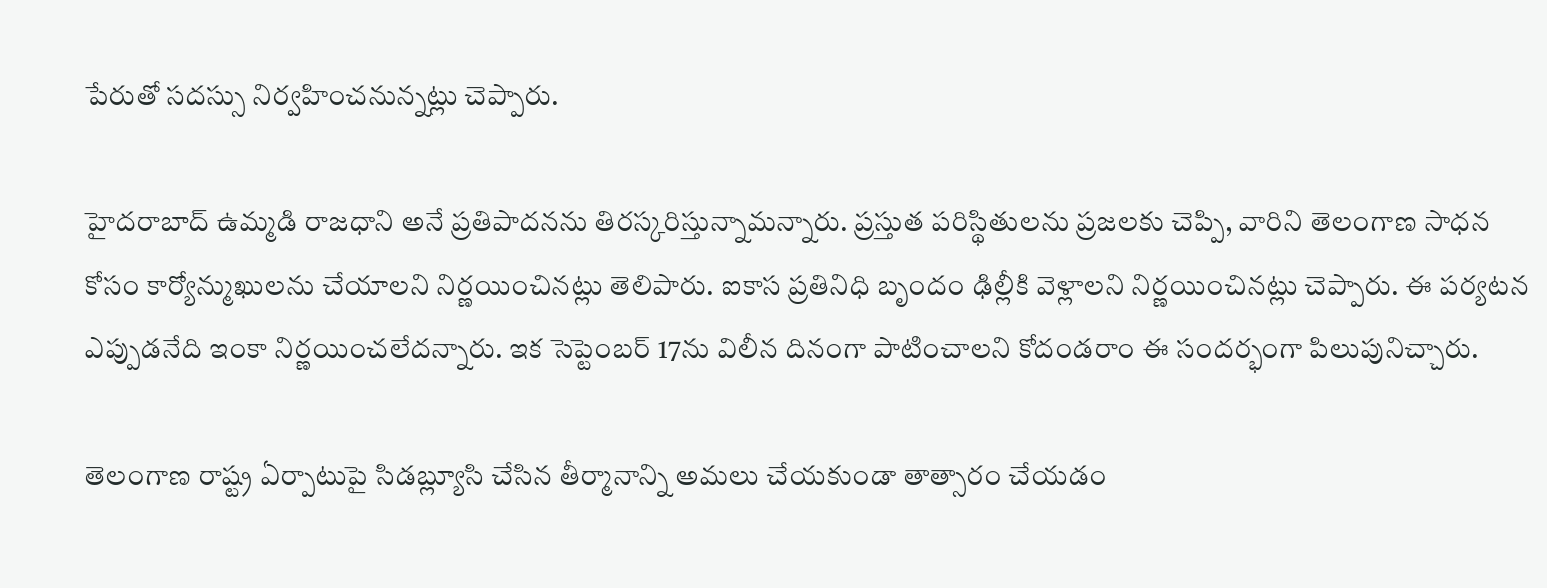పేరుతో సదస్సు నిర్వహించనున్నట్లు చెప్పారు.

హైదరాబాద్ ఉమ్మడి రాజధాని అనే ప్రతిపాదనను తిరస్కరిస్తున్నామన్నారు. ప్రస్తుత పరిస్థితులను ప్రజలకు చెప్పి, వారిని తెలంగాణ సాధన కోసం కార్యోన్ముఖులను చేయాలని నిర్ణయించినట్లు తెలిపారు. ఐకాస ప్రతినిధి బృందం ఢిల్లీకి వెళ్లాలని నిర్ణయించినట్లు చెప్పారు. ఈ పర్యటన ఎప్పుడనేది ఇంకా నిర్ణయించలేదన్నారు. ఇక సెప్టెంబర్ 17ను విలీన దినంగా పాటించాలని కోదండరాం ఈ సందర్భంగా పిలుపునిచ్చారు.

తెలంగాణ రాష్ట్ర ఏర్పాటుపై సిడబ్ల్యూసి చేసిన తీర్మానాన్ని అమలు చేయకుండా తాత్సారం చేయడం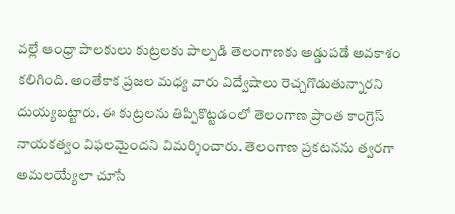వల్లే ఆంధ్రా పాలకులు కుట్రలకు పాల్పడి తెలంగాణకు అడ్డుపడే అవకాశం కలిగింది. అంతేకాక ప్రజల మధ్య వారు విద్వేషాలు రెచ్చగొడుతున్నారని దుయ్యబట్టారు. ఈ కుట్రలను తిప్పికొట్టడంలో తెలంగాణ ప్రాంత కాంగ్రెస్ నాయకత్వం విఫలమైందని విమర్శించారు. తెలంగాణ ప్రకటనను త్వరగా అమలయ్యేలా చూసే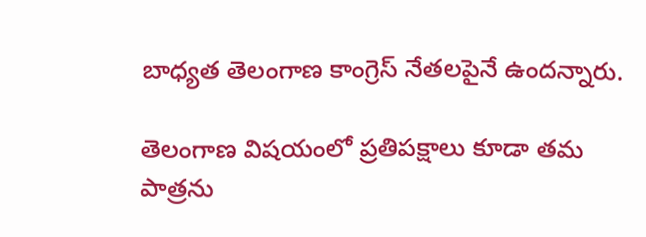బాధ్యత తెలంగాణ కాంగ్రెస్ నేతలపైనే ఉందన్నారు.

తెలంగాణ విషయంలో ప్రతిపక్షాలు కూడా తమ పాత్రను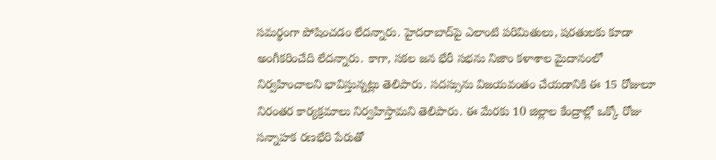సమర్థంగా పోషించడం లేదన్నారు. హైదరాబాద్‌పై ఎలాంటి పరిమితులు, షరతులకు కూడా అంగీకరించేది లేదన్నారు. కాగా, సకల జన భేరీ సభను నిజాం కళాశాల మైదానంలో నిర్వహించాలని భావిస్తున్నట్లు తెలిపారు. సదస్సును విజయవంతం చేయడానికి ఈ 15 రోజులూ నిరంతర కార్యక్రమాలు నిర్వహిస్తామని తెలిపారు. ఈ మేరకు 10 జిల్లాల కేంద్రాల్లో ఒక్కో రోజు సన్నాహక రణభేరి పేరుతో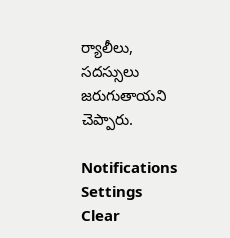ర్యాలీలు, సదస్సులు జరుగుతాయని చెప్పారు.

Notifications
Settings
Clear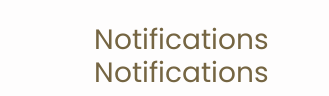Notifications
Notifications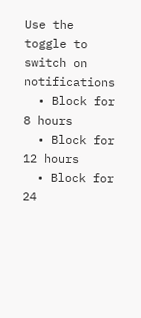Use the toggle to switch on notifications
  • Block for 8 hours
  • Block for 12 hours
  • Block for 24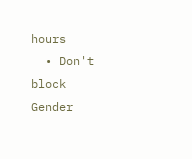hours
  • Don't block
Gender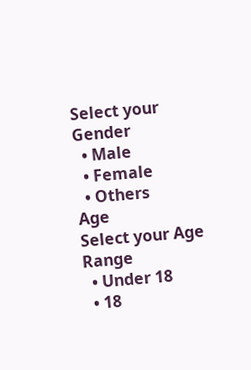Select your Gender
  • Male
  • Female
  • Others
Age
Select your Age Range
  • Under 18
  • 18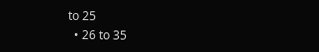to 25
  • 26 to 35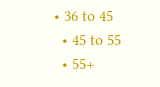• 36 to 45
  • 45 to 55
  • 55+